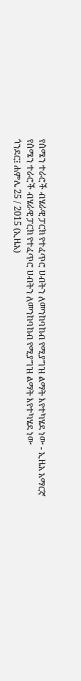የሰሜን ተራሮች ብሄራዊ ፓርክ የተፈጥሮ ሀብትን ለመንከባከብ የሚያግዝ ልማት እየተካሄደ ነው - ኢዜአ አማርኛ
የሰሜን ተራሮች ብሄራዊ ፓርክ የተፈጥሮ ሀብትን ለመንከባከብ የሚያግዝ ልማት እየተካሄደ ነው
ጎንደር፤ ሐምሌ 25 / 2015 (ኢዜአ)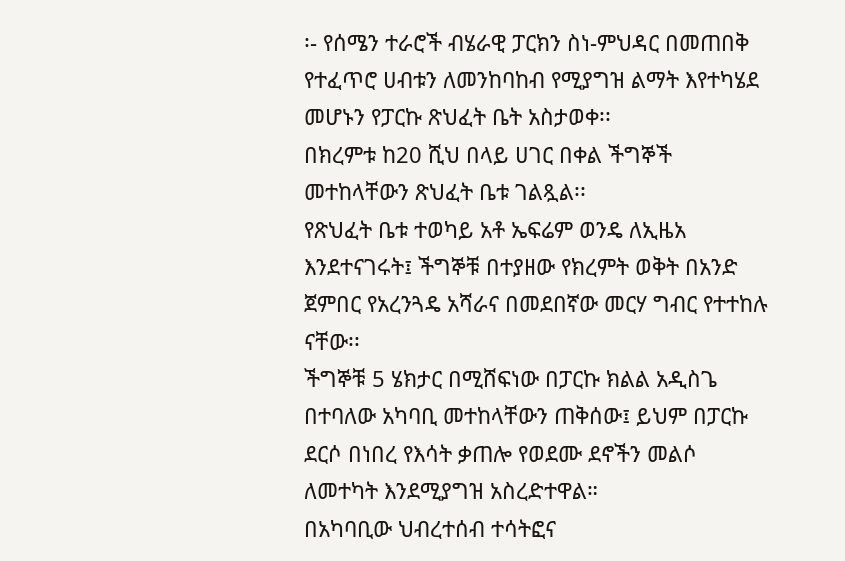፡- የሰሜን ተራሮች ብሄራዊ ፓርክን ስነ-ምህዳር በመጠበቅ የተፈጥሮ ሀብቱን ለመንከባከብ የሚያግዝ ልማት እየተካሄደ መሆኑን የፓርኩ ጽህፈት ቤት አስታወቀ፡፡
በክረምቱ ከ20 ሺህ በላይ ሀገር በቀል ችግኞች መተከላቸውን ጽህፈት ቤቱ ገልጿል፡፡
የጽህፈት ቤቱ ተወካይ አቶ ኤፍሬም ወንዴ ለኢዜአ እንደተናገሩት፤ ችግኞቹ በተያዘው የክረምት ወቅት በአንድ ጀምበር የአረንጓዴ አሻራና በመደበኛው መርሃ ግብር የተተከሉ ናቸው፡፡
ችግኞቹ 5 ሄክታር በሚሸፍነው በፓርኩ ክልል አዲስጌ በተባለው አካባቢ መተከላቸውን ጠቅሰው፤ ይህም በፓርኩ ደርሶ በነበረ የእሳት ቃጠሎ የወደሙ ደኖችን መልሶ ለመተካት እንደሚያግዝ አስረድተዋል።
በአካባቢው ህብረተሰብ ተሳትፎና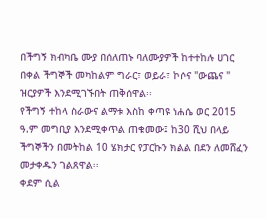በችግኝ ክብካቤ ሙያ በሰለጠኑ ባለሙያዎች ከተተከሉ ሀገር በቀል ችግኞች መካከልም ግራር፣ ወይራ፣ ኮሶና "ውጨና " ዝርያዎች እንደሚገኙበት ጠቅሰዋል፡፡
የችግኝ ተከላ ስራውና ልማቱ እስከ ቀጣዩ ነሐሴ ወር 2015 ዓ.ም መግቢያ እንደሚቀጥል ጠቁመው፤ ከ30 ሺህ በላይ ችግኞችን በመትከል 10 ሄክታር የፓርኩን ክልል በደን ለመሸፈን መታቀዱን ገልጸዋል፡፡
ቀደም ሲል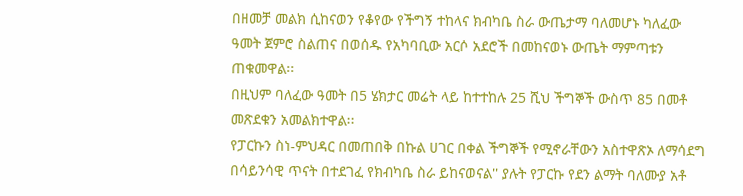በዘመቻ መልክ ሲከናወን የቆየው የችግኝ ተከላና ክብካቤ ስራ ውጤታማ ባለመሆኑ ካለፈው ዓመት ጀምሮ ስልጠና በወሰዱ የአካባቢው አርሶ አደሮች በመከናወኑ ውጤት ማምጣቱን ጠቁመዋል፡፡
በዚህም ባለፈው ዓመት በ5 ሄክታር መሬት ላይ ከተተከሉ 25 ሺህ ችግኞች ውስጥ 85 በመቶ መጽደቁን አመልክተዋል፡፡
የፓርኩን ስነ-ምህዳር በመጠበቅ በኩል ሀገር በቀል ችግኞች የሚኖራቸውን አስተዋጽኦ ለማሳደግ በሳይንሳዊ ጥናት በተደገፈ የክብካቤ ስራ ይከናወናል'' ያሉት የፓርኩ የደን ልማት ባለሙያ አቶ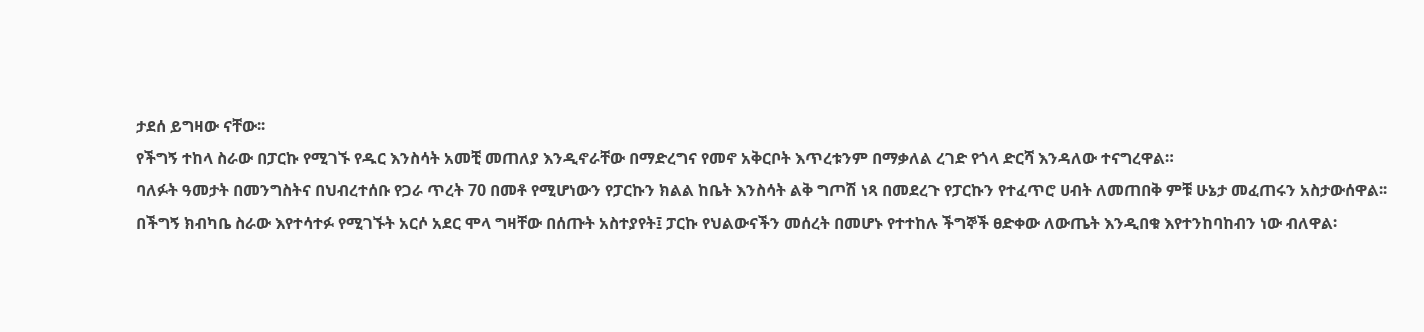ታደሰ ይግዛው ናቸው፡፡
የችግኝ ተከላ ስራው በፓርኩ የሚገኙ የዱር እንስሳት አመቺ መጠለያ እንዲኖራቸው በማድረግና የመኖ አቅርቦት እጥረቱንም በማቃለል ረገድ የጎላ ድርሻ እንዳለው ተናግረዋል።
ባለፉት ዓመታት በመንግስትና በህብረተሰቡ የጋራ ጥረት 70 በመቶ የሚሆነውን የፓርኩን ክልል ከቤት እንስሳት ልቅ ግጦሽ ነጻ በመደረጉ የፓርኩን የተፈጥሮ ሀብት ለመጠበቅ ምቹ ሁኔታ መፈጠሩን አስታውሰዋል፡፡
በችግኝ ክብካቤ ስራው እየተሳተፉ የሚገኙት አርሶ አደር ሞላ ግዛቸው በሰጡት አስተያየት፤ ፓርኩ የህልውናችን መሰረት በመሆኑ የተተከሉ ችግኞች ፀድቀው ለውጤት እንዲበቁ እየተንከባከብን ነው ብለዋል፡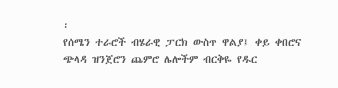፡
የሰሜን ተራሮች ብሄራዊ ፓርክ ውስጥ ዋልያ፤ ቀይ ቀበሮና ጭላዳ ዝንጀሮን ጨምሮ ሌሎችም ብርቅዬ የዱር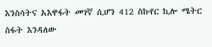እንስሳትና አእዋፋት መገኛ ሲሆን 412 ስኩየር ኪሎ ሜትር ስፋት እንዳለው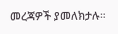መረጃዎች ያመለክታሉ።